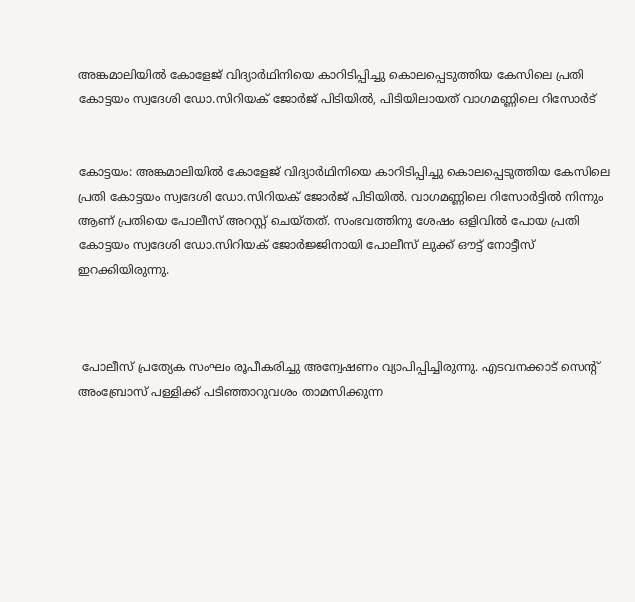അങ്കമാലിയിൽ കോളേജ് വിദ്യാർഥിനിയെ കാറിടിപ്പിച്ചു കൊലപ്പെടുത്തിയ ‍കേസിലെ പ്രതി കോട്ടയം സ്വദേശി ഡോ.സിറിയക് ജോർജ് പിടിയിൽ, പിടിയിലായത് വാഗമണ്ണിലെ റിസോർട്


കോട്ടയം: അങ്കമാലിയിൽ കോളേജ് വിദ്യാർഥിനിയെ കാറിടിപ്പിച്ചു കൊലപ്പെടുത്തിയ ‍കേസിലെ പ്രതി കോട്ടയം സ്വദേശി ഡോ.സിറിയക് ജോർജ് പിടിയിൽ. വാഗമണ്ണിലെ റിസോർട്ടിൽ നിന്നും ആണ് പ്രതിയെ പോലീസ് അറസ്റ്റ് ചെയ്തത്. സംഭവത്തിനു ശേഷം ഒളിവിൽ പോയ പ്രതി കോട്ടയം സ്വദേശി ഡോ.സിറിയക് ജോർജ്ജിനായി പോലീസ് ലുക്ക് ഔട്ട് നോട്ടീസ് ഇറക്കിയിരുന്നു.



 പോലീസ് പ്രത്യേക സംഘം രൂപീകരിച്ചു അന്വേഷണം വ്യാപിപ്പിച്ചിരുന്നു. എടവനക്കാട് സെന്റ് അംബ്രോസ് പള്ളിക്ക് പടിഞ്ഞാറുവശം താമസിക്കുന്ന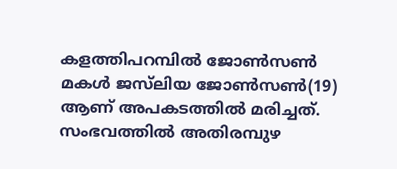കളത്തിപറമ്പിൽ ജോൺസൺ മകൾ ജസ്‌ലിയ ജോൺസൺ(19) ആണ് അപകടത്തിൽ മരിച്ചത്. സംഭവത്തിൽ അതിരമ്പുഴ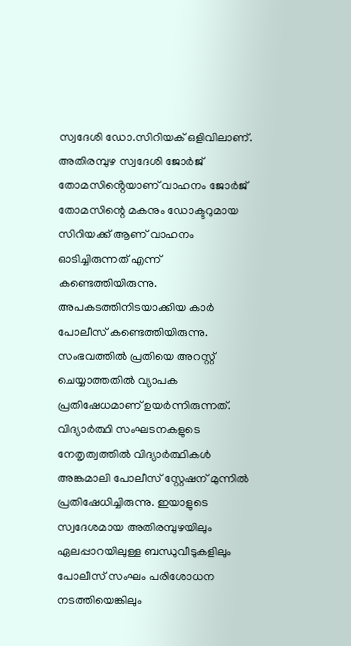സ്വദേശി ഡോ.സിറിയക് ഒളിവിലാണ്. അതിരമ്പുഴ സ്വദേശി ജോർജ് തോമസിൻ്റെയാണ് വാഹനം ജോർജ്‌ തോമസിന്റെ മകനും ഡോക്ടറുമായ സിറിയക്ക് ആണ് വാഹനം ഓടിച്ചിരുന്നത് എന്ന് കണ്ടെത്തിയിരുന്നു. അപകടത്തിനിടയാക്കിയ കാർ പോലീസ് കണ്ടെത്തിയിരുന്നു. സംഭവത്തിൽ പ്രതിയെ അറസ്റ്റ് ചെയ്യാത്തതിൽ വ്യാപക പ്രതിഷേധമാണ് ഉയർന്നിരുന്നത്. വിദ്യാർത്ഥി സംഘടനകളുടെ നേതൃത്വത്തിൽ വിദ്യാർത്ഥികൾ അങ്കമാലി പോലീസ് സ്റ്റേഷന് മുന്നിൽ പ്രതിഷേധിച്ചിരുന്നു. ഇയാളുടെ സ്വദേശമായ അതിരമ്പുഴയിലും ഏലപ്പാറയിലുള്ള ബന്ധുവീടുകളിലും പോലീസ് സംഘം പരിശോധന നടത്തിയെങ്കിലും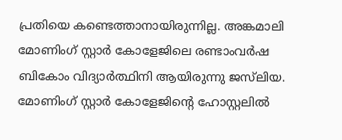പ്രതിയെ കണ്ടെത്താനായിരുന്നില്ല. അങ്കമാലി മോണിംഗ് സ്റ്റാർ കോളേജിലെ രണ്ടാംവർഷ ബികോം വിദ്യാർത്ഥിനി ആയിരുന്നു ജസ്‌ലിയ. മോണിംഗ് സ്റ്റാർ കോളേജിന്റെ ഹോസ്റ്റലിൽ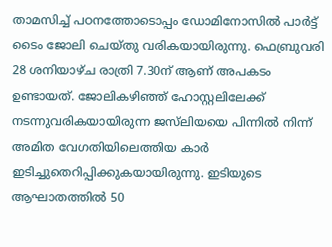താമസിച്ച് പഠനത്തോടൊപ്പം ഡോമിനോസിൽ പാർട്ട് ടൈം ജോലി ചെയ്തു വരികയായിരുന്നു. ഫെബ്രുവരി 28 ശനിയാഴ്ച രാത്രി 7.30ന് ആണ് അപകടം ഉണ്ടായത്. ജോലികഴിഞ്ഞ് ഹോസ്റ്റലിലേക്ക് നടന്നുവരികയായിരുന്ന ജസ്‌ലിയയെ പിന്നിൽ നിന്ന് അമിത വേഗതിയിലെത്തിയ കാർ ഇടിച്ചുതെറിപ്പിക്കുകയായിരുന്നു. ഇടിയുടെ ആഘാതത്തിൽ 50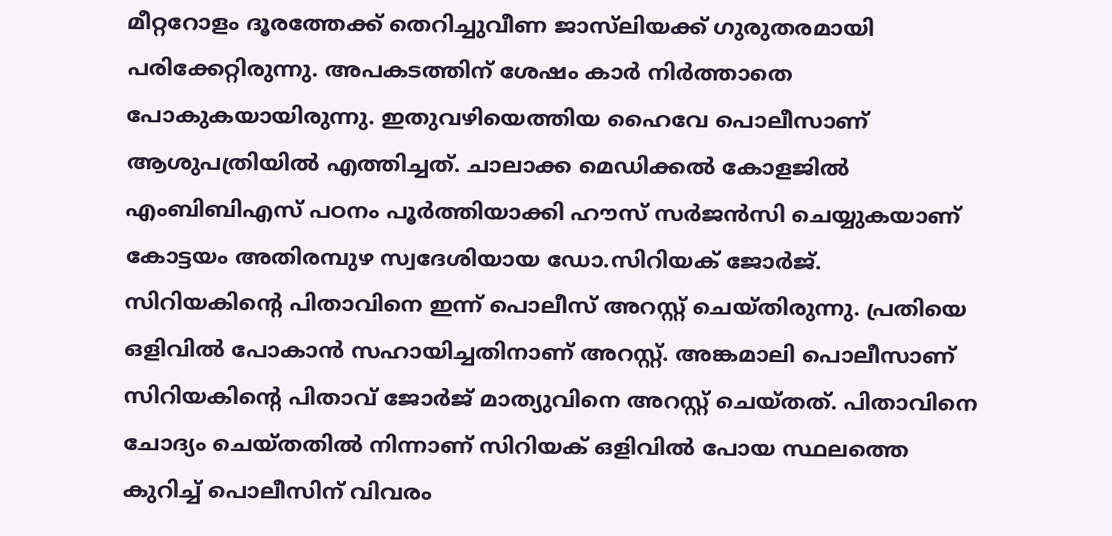മീറ്ററോളം ദൂരത്തേക്ക് തെറിച്ചുവീണ ജാസ്‌ലിയക്ക് ഗുരുതരമായി പരിക്കേറ്റിരുന്നു. അപകടത്തിന് ശേഷം കാർ നിർത്താതെ പോകുകയായിരുന്നു. ഇതുവഴിയെത്തിയ ഹൈവേ പൊലീസാണ് ആശുപത്രിയിൽ എത്തിച്ചത്. ചാലാക്ക മെഡിക്കല്‍ കോളജില്‍ എംബിബിഎസ് പഠനം പൂര്‍ത്തിയാക്കി ഹൗസ് സര്‍ജന്‍സി ചെയ്യുകയാണ് കോട്ടയം അതിരമ്പുഴ സ്വദേശിയായ ഡോ.സിറിയക് ജോർജ്. സിറിയകിന്റെ പിതാവിനെ ഇന്ന് പൊലീസ് അറസ്റ്റ് ചെയ്തിരുന്നു. പ്രതിയെ ഒളിവിൽ പോകാൻ സഹായിച്ചതിനാണ് അറസ്റ്റ്. അങ്കമാലി പൊലീസാണ് സിറിയകിന്റെ പിതാവ് ജോർജ് മാത്യുവിനെ അറസ്റ്റ് ചെയ്തത്. പിതാവിനെ ചോദ്യം ചെയ്തതില്‍ നിന്നാണ് സിറിയക് ഒളിവില്‍ പോയ സ്ഥലത്തെ കുറിച്ച് പൊലീസിന് വിവരം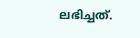ലഭിച്ചത്.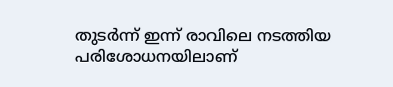തുടര്‍ന്ന് ഇന്ന് രാവിലെ നടത്തിയ പരിശോധനയിലാണ്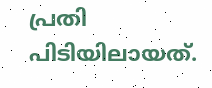പ്രതി പിടിയിലായത്.